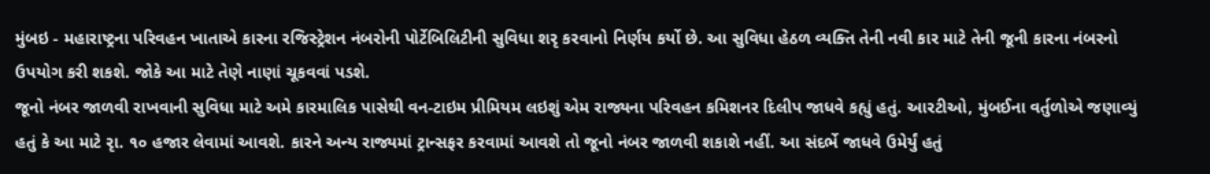મુંબઇ - મહારાષ્ટ્રના પરિવહન ખાતાએ કારના રજિસ્ટ્રેશન નંબરોની પોર્ટેબિલિટીની સુવિધા શરૃ કરવાનો નિર્ણય કર્યો છે. આ સુવિધા હેઠળ વ્યક્તિ તેની નવી કાર માટે તેની જૂની કારના નંબરનો ઉપયોગ કરી શકશે. જોકે આ માટે તેણે નાણાં ચૂકવવાં પડશે.
જૂનો નંબર જાળવી રાખવાની સુવિધા માટે અમે કારમાલિક પાસેથી વન-ટાઇમ પ્રીમિયમ લઇશું એમ રાજ્યના પરિવહન કમિશનર દિલીપ જાધવે કહ્યું હતું. આરટીઓ, મુંબઈના વર્તુળોએ જણાવ્યું હતું કે આ માટે રૃા. ૧૦ હજાર લેવામાં આવશે. કારને અન્ય રાજ્યમાં ટ્રાન્સફર કરવામાં આવશે તો જૂનો નંબર જાળવી શકાશે નહીં. આ સંદર્ભે જાધવે ઉમેર્યું હતું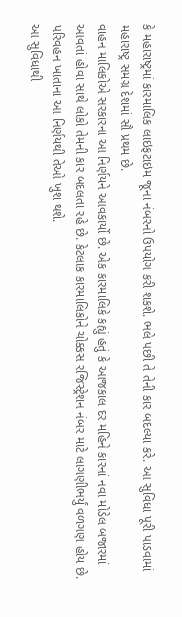કે મહારાષ્ટ્રમાં કારમાલિક લાઇફટાઇમ જૂના નંબરનો ઉપયોગ કરી શકશે. ભલે પછી તે તેની કાર બદલ્યા કરે. આ સુવિધા પૂરી પાડવામાં મહારાષ્ટ્ર સમગ્ર દેશમાં સૌ પ્રથમ છે.
વાહન માલિકોએ સરકારના આ નિર્ણયને આવકાર્યો છે. એક કારમાલિકે કહ્યું હતું કે આજકાલ દર મહિને કારનાં નવા મોડેલ બજારમાં આવતાં હોવા સાથે લોકો તેમની કાર બદલતા રહે છે. કેટલાક કારમાલિકોને ચોક્કસ રજિસ્ટ્રેશન નંબર માટે લાગણીભર્યું વળગણ હોય છે. પરિવહન ખાતાના આ નિર્ણયથી તેઓ ખુશ થશે.
આ સુવિધાથી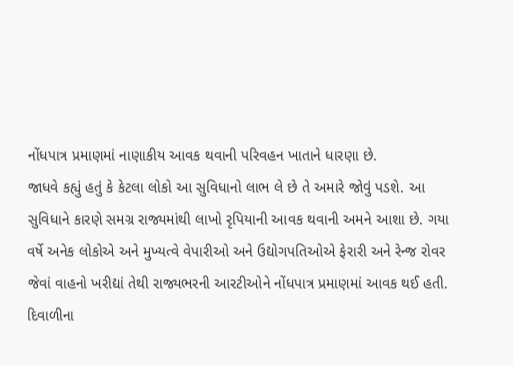નોંધપાત્ર પ્રમાણમાં નાણાકીય આવક થવાની પરિવહન ખાતાને ધારણા છે.
જાધવે કહ્યું હતું કે કેટલા લોકો આ સુવિધાનો લાભ લે છે તે અમારે જોવું પડશે. આ સુવિધાને કારણે સમગ્ર રાજ્યમાંથી લાખો રૃપિયાની આવક થવાની અમને આશા છે. ગયા વર્ષે અનેક લોકોએ અને મુખ્યત્વે વેપારીઓ અને ઉદ્યોગપતિઓએ ફેરારી અને રેન્જ રોવર જેવાં વાહનો ખરીદ્યાં તેથી રાજ્યભરની આરટીઓને નોંધપાત્ર પ્રમાણમાં આવક થઈ હતી. દિવાળીના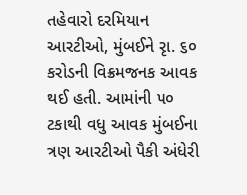તહેવારો દરમિયાન આરટીઓ, મુંબઈને રૃા. ૬૦ કરોડની વિક્રમજનક આવક થઈ હતી. આમાંની ૫૦ ટકાથી વધુ આવક મુંબઈના ત્રણ આરટીઓ પૈકી અંધેરી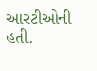આરટીઓની હતી.